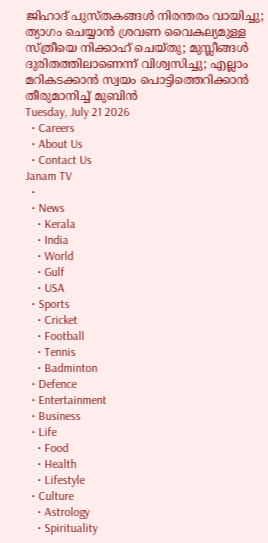ജിഹാദ് പുസ്തകങ്ങൾ നിരന്തരം വായിച്ചു; ത്യാഗം ചെയ്യാൻ ശ്രവണ വൈകല്യമുള്ള സ്ത്രീയെ നിക്കാഹ് ചെയ്തു; മുസ്ലീങ്ങൾ ദുരിതത്തിലാണെന്ന് വിശ്വസിച്ചു; എല്ലാം മറികടക്കാൻ സ്വയം പൊട്ടിത്തെറിക്കാൻ തീരുമാനിച്ച് മുബിൻ
Tuesday, July 21 2026
  • Careers
  • About Us
  • Contact Us
Janam TV
  •
  • News
    • Kerala
    • India
    • World
    • Gulf
    • USA
  • Sports
    • Cricket
    • Football
    • Tennis
    • Badminton
  • Defence
  • Entertainment
  • Business
  • Life
    • Food
    • Health
    • Lifestyle
  • Culture
    • Astrology
    • Spirituality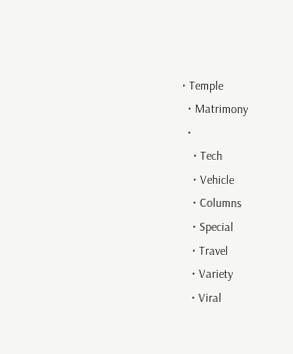• Temple
  • Matrimony
  •
    • Tech
    • Vehicle
    • Columns
    • Special
    • Travel
    • Variety
    • Viral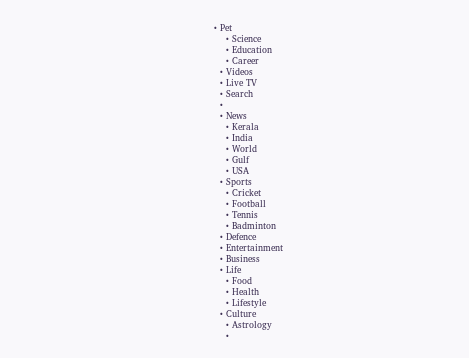• Pet
    • Science
    • Education
    • Career
  • Videos
  • Live TV
  • Search
  •
  • News
    • Kerala
    • India
    • World
    • Gulf
    • USA
  • Sports
    • Cricket
    • Football
    • Tennis
    • Badminton
  • Defence
  • Entertainment
  • Business
  • Life
    • Food
    • Health
    • Lifestyle
  • Culture
    • Astrology
    •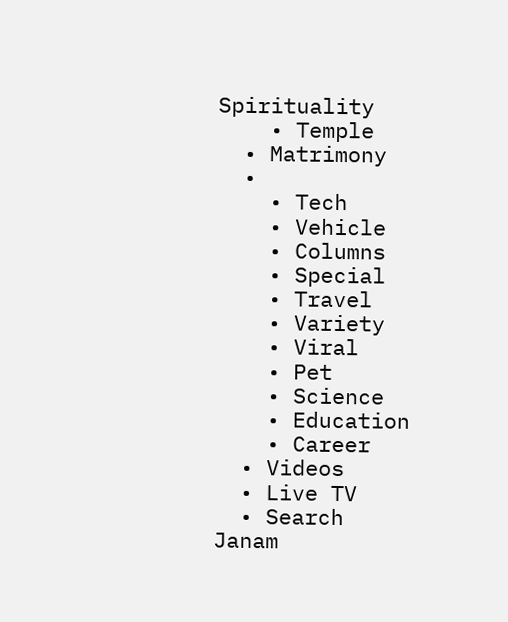Spirituality
    • Temple
  • Matrimony
  •
    • Tech
    • Vehicle
    • Columns
    • Special
    • Travel
    • Variety
    • Viral
    • Pet
    • Science
    • Education
    • Career
  • Videos
  • Live TV
  • Search
Janam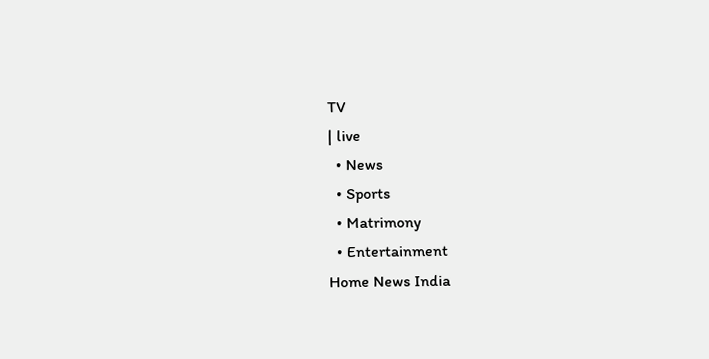TV
| live
  • News
  • Sports
  • Matrimony
  • Entertainment
Home News India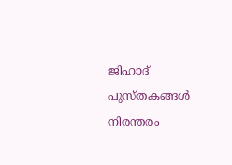ജിഹാദ് പുസ്തകങ്ങൾ നിരന്തരം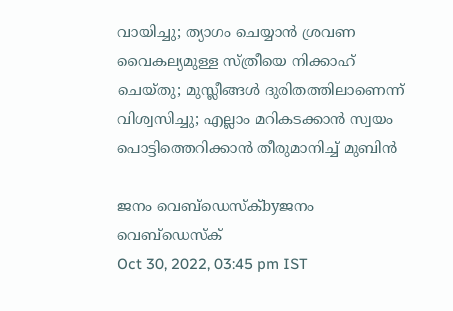വായിച്ചു; ത്യാഗം ചെയ്യാൻ ശ്രവണ വൈകല്യമുള്ള സ്ത്രീയെ നിക്കാഹ് ചെയ്തു; മുസ്ലീങ്ങൾ ദുരിതത്തിലാണെന്ന് വിശ്വസിച്ചു; എല്ലാം മറികടക്കാൻ സ്വയം പൊട്ടിത്തെറിക്കാൻ തീരുമാനിച്ച് മുബിൻ

ജനം വെബ്‌ഡെസ്ക്byജനം വെബ്‌ഡെസ്ക്
Oct 30, 2022, 03:45 pm IST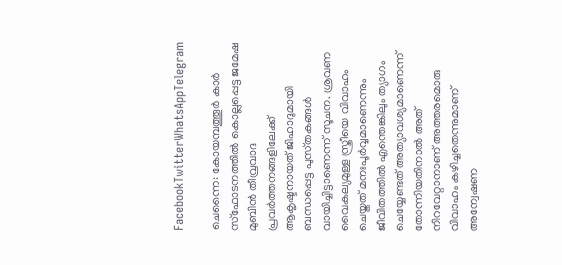FacebookTwitterWhatsAppTelegram

ചെന്നൈ: കോയമ്പത്തൂർ കാർ സ്‌ഫോടനത്തിൽ കൊല്ലപ്പെട്ട ജമേഷ മുബിൻ തീവ്രവാദ പ്രവർത്തനങ്ങളിലേക്ക് ആകൃഷ്ടനായത് ജിഹാദുമായി ബന്ധപ്പെട്ട പുസ്‌തകങ്ങൾ വായിച്ചിട്ടാണെന്ന് സൂചന. ശ്രവണ വൈകല്യമുള്ള സ്ത്രീയെ വിവാഹം ചെയ്തത് മനഃപൂർവ്വമാണെന്നും ജീവിതത്തിൽ എന്തെങ്കിലും ത്യാഗം ചെയ്യേണ്ടത് അത്യാവശ്യമാണെന്ന് തോന്നിയതിനാൽ അത് നിറവേറ്റാനാണ് അത്തരമൊരു വിവാഹം കഴിച്ചതെന്നുമാണ് അന്വേഷണ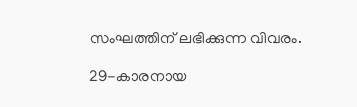സംഘത്തിന് ലഭിക്കുന്ന വിവരം.

29-കാരനായ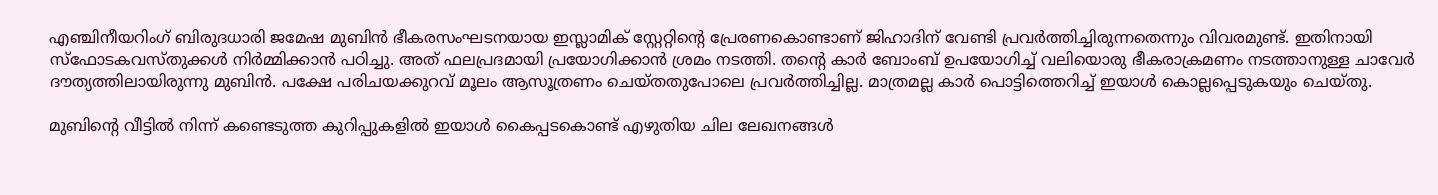എഞ്ചിനീയറിംഗ് ബിരുദധാരി ജമേഷ മുബിൻ ഭീകരസംഘടനയായ ഇസ്ലാമിക് സ്റ്റേറ്റിന്റെ പ്രേരണകൊണ്ടാണ് ജിഹാദിന് വേണ്ടി പ്രവർത്തിച്ചിരുന്നതെന്നും വിവരമുണ്ട്. ഇതിനായി സ്ഫോടകവസ്തുക്കൾ നിർമ്മിക്കാൻ പഠിച്ചു. അത് ഫലപ്രദമായി പ്രയോഗിക്കാൻ ശ്രമം നടത്തി. തന്റെ കാർ ബോംബ് ഉപയോഗിച്ച് വലിയൊരു ഭീകരാക്രമണം നടത്താനുള്ള ചാവേർ ദൗത്യത്തിലായിരുന്നു മുബിൻ. പക്ഷേ പരിചയക്കുറവ് മൂലം ആസൂത്രണം ചെയ്തതുപോലെ പ്രവർത്തിച്ചില്ല. മാത്രമല്ല കാർ പൊട്ടിത്തെറിച്ച് ഇയാൾ കൊല്ലപ്പെടുകയും ചെയ്തു.

മുബിന്റെ വീട്ടിൽ നിന്ന് കണ്ടെടുത്ത കുറിപ്പുകളിൽ ഇയാൾ കൈപ്പടകൊണ്ട് എഴുതിയ ചില ലേഖനങ്ങൾ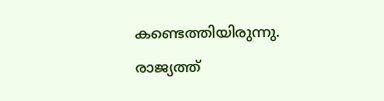കണ്ടെത്തിയിരുന്നു. രാജ്യത്ത്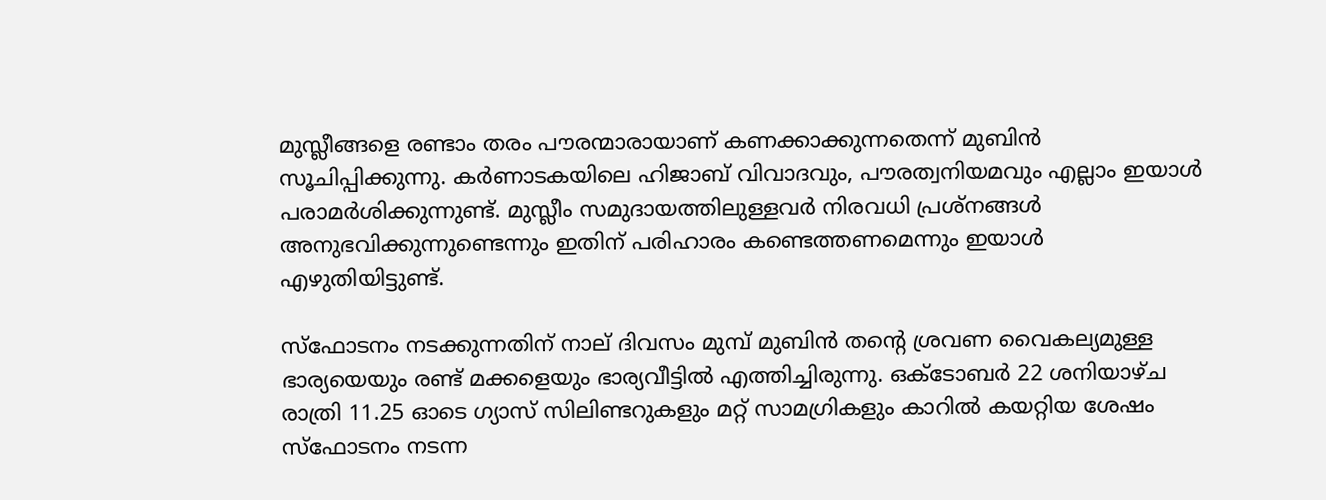മുസ്ലീങ്ങളെ രണ്ടാം തരം പൗരന്മാരായാണ് കണക്കാക്കുന്നതെന്ന് മുബിൻ സൂചിപ്പിക്കുന്നു. കർണാടകയിലെ ഹിജാബ് വിവാദവും, പൗരത്വനിയമവും എല്ലാം ഇയാൾ പരാമർശിക്കുന്നുണ്ട്. മുസ്ലീം സമുദായത്തിലുള്ളവർ നിരവധി പ്രശ്‌നങ്ങൾ അനുഭവിക്കുന്നുണ്ടെന്നും ഇതിന് പരിഹാരം കണ്ടെത്തണമെന്നും ഇയാൾ എഴുതിയിട്ടുണ്ട്.

സ്‌ഫോടനം നടക്കുന്നതിന് നാല് ദിവസം മുമ്പ് മുബിൻ തന്റെ ശ്രവണ വൈകല്യമുള്ള ഭാര്യയെയും രണ്ട് മക്കളെയും ഭാര്യവീട്ടിൽ എത്തിച്ചിരുന്നു. ഒക്ടോബർ 22 ശനിയാഴ്ച രാത്രി 11.25 ഓടെ ഗ്യാസ് സിലിണ്ടറുകളും മറ്റ് സാമഗ്രികളും കാറിൽ കയറ്റിയ ശേഷം സ്‌ഫോടനം നടന്ന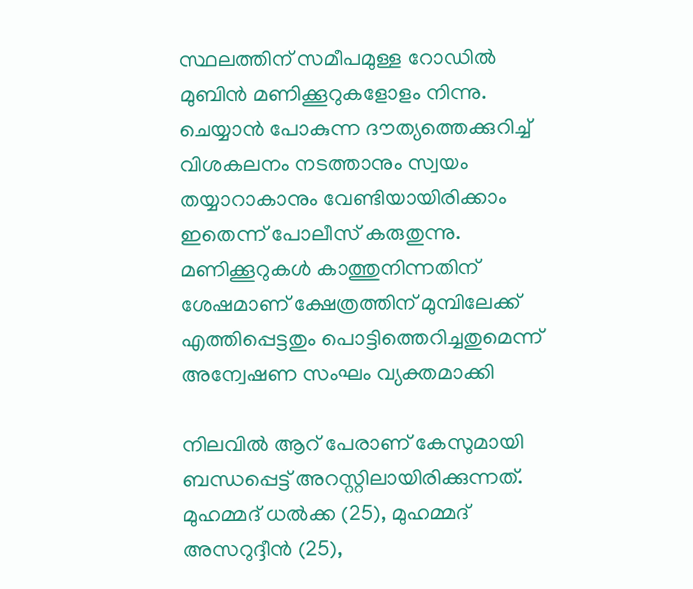സ്ഥലത്തിന് സമീപമുള്ള റോഡിൽ മുബിൻ മണിക്കൂറുകളോളം നിന്നു. ചെയ്യാൻ പോകുന്ന ദൗത്യത്തെക്കുറിച്ച് വിശകലനം നടത്താനും സ്വയം തയ്യാറാകാനും വേണ്ടിയായിരിക്കാം ഇതെന്ന് പോലീസ് കരുതുന്നു. മണിക്കൂറുകൾ കാത്തുനിന്നതിന് ശേഷമാണ് ക്ഷേത്രത്തിന് മുമ്പിലേക്ക് എത്തിപ്പെട്ടതും പൊട്ടിത്തെറിച്ചതുമെന്ന് അന്വേഷണ സംഘം വ്യക്തമാക്കി

നിലവിൽ ആറ് പേരാണ് കേസുമായി ബന്ധപ്പെട്ട് അറസ്റ്റിലായിരിക്കുന്നത്. മുഹമ്മദ് ധൽക്ക (25), മുഹമ്മദ് അസറുദ്ദീൻ (25),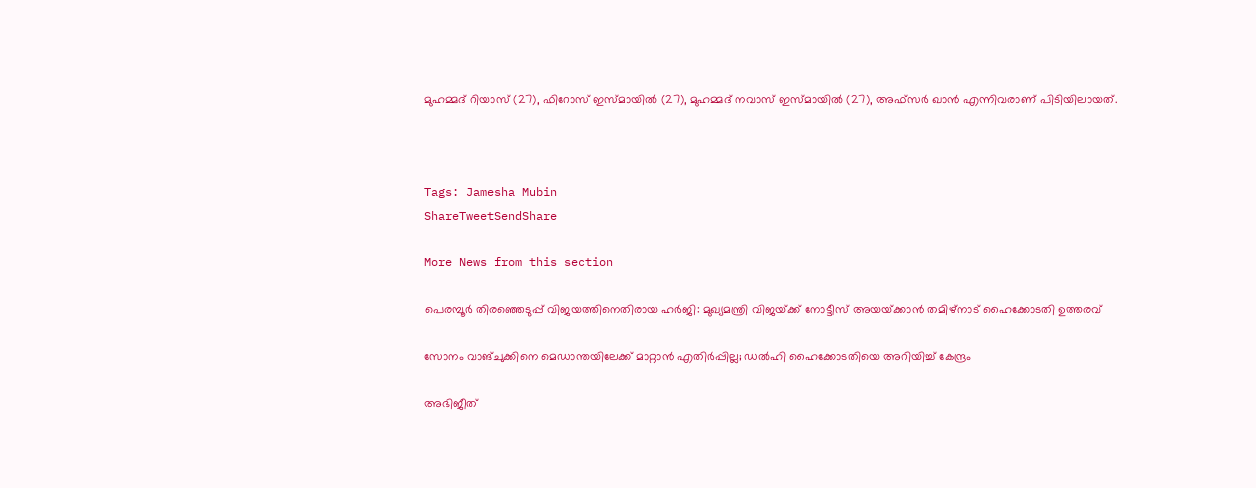മുഹമ്മദ് റിയാസ് (27), ഫിറോസ് ഇസ്മായിൽ (27), മുഹമ്മദ് നവാസ് ഇസ്മായിൽ (27), അഫ്‌സർ ഖാൻ എന്നിവരാണ് പിടിയിലായത്.



Tags: Jamesha Mubin
ShareTweetSendShare

More News from this section

പെരമ്പൂർ തിരഞ്ഞെടുപ്പ് വിജയത്തിനെതിരായ ഹർജി: മുഖ്യമന്ത്രി വിജയ്‌ക്ക് നോട്ടീസ് അയയ്‌ക്കാൻ തമിഴ്നാട് ഹൈക്കോടതി ഉത്തരവ്

സോനം വാങ്ചുക്കിനെ മെഡാന്തയിലേക്ക് മാറ്റാൻ എതിർപ്പില്ല; ഡൽഹി ഹൈക്കോടതിയെ അറിയിച്ച് കേന്ദ്രം

അഭിജീത്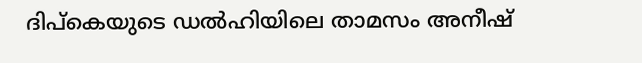ദിപ്കെയുടെ ഡൽഹിയിലെ താമസം അനീഷ്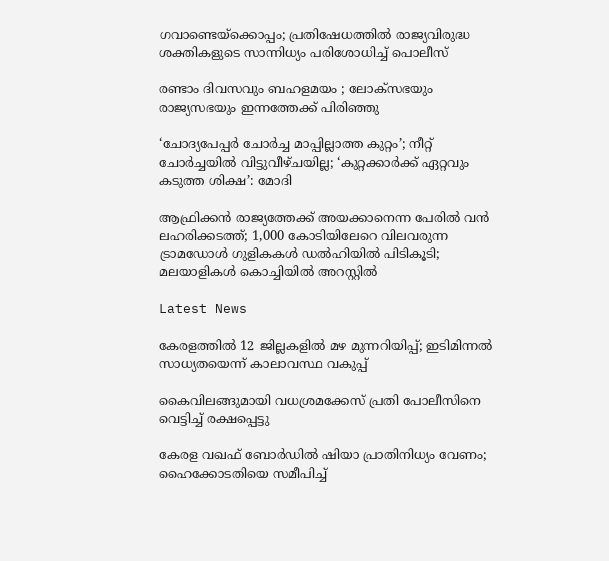ഗവാണ്ടെയ്‌ക്കൊപ്പം; പ്രതിഷേധത്തിൽ രാജ്യവിരുദ്ധ ശക്തികളുടെ സാന്നിധ്യം പരിശോധിച്ച് പൊലീസ്

രണ്ടാം ദിവസവും ബഹളമയം ; ലോക്‌സഭയും രാജ്യസഭയും ഇന്നത്തേക്ക് പിരിഞ്ഞു

‘ചോദ്യപേപ്പര്‍ ചോര്‍ച്ച മാപ്പില്ലാത്ത കുറ്റം’; നീറ്റ് ചോര്‍ച്ചയില്‍ വിട്ടുവീഴ്ചയില്ല; ‘കുറ്റക്കാര്‍ക്ക് ഏറ്റവും കടുത്ത ശിക്ഷ’: മോദി

ആഫ്രിക്കൻ രാജ്യത്തേക്ക് അയക്കാനെന്ന പേരിൽ വൻ ലഹരിക്കടത്ത്; 1,000 കോടിയിലേറെ വിലവരുന്ന ട്രാമഡോൾ ഗുളികകൾ ഡൽഹിയിൽ പിടികൂടി; മലയാളികൾ കൊച്ചിയിൽ അറസ്റ്റിൽ

Latest News

കേരളത്തിൽ 12 ജില്ലകളിൽ മഴ മുന്നറിയിപ്പ്; ഇടിമിന്നൽ സാധ്യതയെന്ന് കാലാവസ്ഥ വകുപ്പ്

കൈവിലങ്ങുമായി വധശ്രമക്കേസ് പ്രതി പോലീസിനെ വെട്ടിച്ച് രക്ഷപ്പെട്ടു

കേരള വഖഫ് ബോർഡിൽ ഷിയാ പ്രാതിനിധ്യം വേണം; ഹൈക്കോടതിയെ സമീപിച്ച്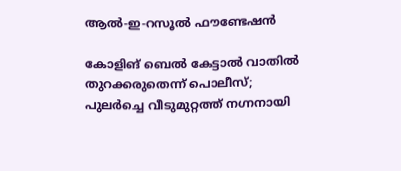ആൽ-ഇ-റസൂൽ ഫൗണ്ടേഷൻ

കോളിങ് ബെൽ കേട്ടാൽ വാതിൽ തുറക്കരുതെന്ന് പൊലീസ്; പുലർച്ചെ വീടുമുറ്റത്ത് നഗ്നനായി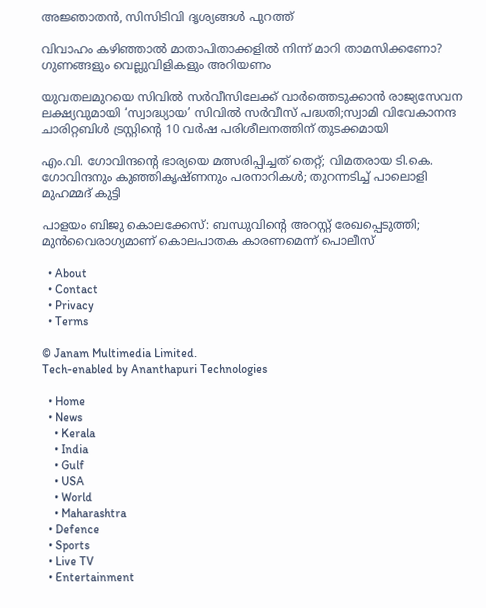അജ്ഞാതൻ, സിസിടിവി ദൃശ്യങ്ങൾ പുറത്ത്

വിവാഹം കഴിഞ്ഞാൽ മാതാപിതാക്കളിൽ നിന്ന് മാറി താമസിക്കണോ? ഗുണങ്ങളും വെല്ലുവിളികളും അറിയണം

യുവതലമുറയെ സിവിൽ സർവീസിലേക്ക് വാർത്തെടുക്കാൻ രാജ്യസേവന ലക്ഷ്യവുമായി ‘സ്വാദ്ധ്യായ’ സിവിൽ സർവീസ് പദ്ധതി;സ്വാമി വിവേകാനന്ദ ചാരിറ്റബിൾ ട്രസ്റ്റിന്റെ 10 വർഷ പരിശീലനത്തിന് തുടക്കമായി

എം.വി. ഗോവിന്ദന്റെ ഭാര്യയെ മത്സരിപ്പിച്ചത് തെറ്റ്; വിമതരായ ടി.കെ. ഗോവിന്ദനും കുഞ്ഞികൃഷ്ണനും പരനാറികൾ; തുറന്നടിച്ച് പാലൊളി മുഹമ്മദ് കുട്ടി

പാളയം ബിജു കൊലക്കേസ്: ബന്ധുവിന്റെ അറസ്റ്റ് രേഖപ്പെടുത്തി; മുൻവൈരാഗ്യമാണ് കൊലപാതക കാരണമെന്ന് പൊലീസ്

  • About
  • Contact
  • Privacy
  • Terms

© Janam Multimedia Limited.
Tech-enabled by Ananthapuri Technologies

  • Home
  • News
    • Kerala
    • India
    • Gulf
    • USA
    • World
    • Maharashtra
  • Defence
  • Sports
  • Live TV
  • Entertainment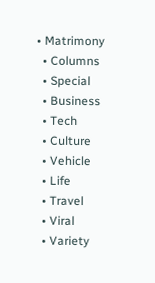• Matrimony
  • Columns
  • Special
  • Business
  • Tech
  • Culture
  • Vehicle
  • Life
  • Travel
  • Viral
  • Variety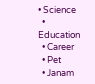• Science
  • Education
  • Career
  • Pet
  • Janam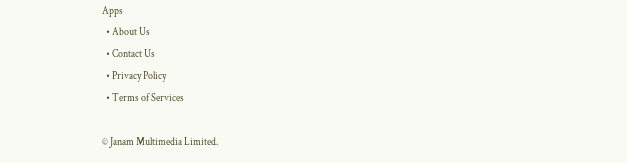Apps
  • About Us
  • Contact Us
  • Privacy Policy
  • Terms of Services

© Janam Multimedia Limited.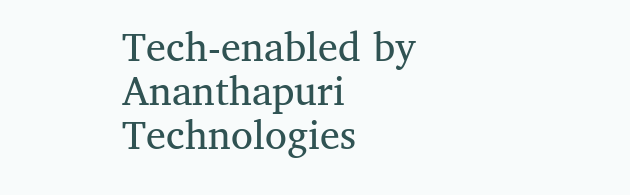Tech-enabled by Ananthapuri Technologies